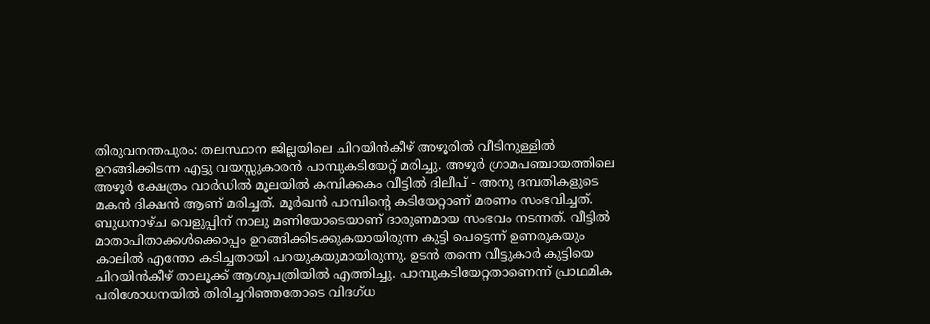തിരുവനന്തപുരം: തലസ്ഥാന ജില്ലയിലെ ചിറയിൻകീഴ് അഴൂരിൽ വീടിനുള്ളിൽ ഉറങ്ങിക്കിടന്ന എട്ടു വയസ്സുകാരൻ പാമ്പുകടിയേറ്റ് മരിച്ചു. അഴൂർ ഗ്രാമപഞ്ചായത്തിലെ അഴൂർ ക്ഷേത്രം വാർഡിൽ മൂലയിൽ കമ്പിക്കകം വീട്ടിൽ ദിലീപ് - അനു ദമ്പതികളുടെ മകൻ ദിക്ഷൻ ആണ് മരിച്ചത്. മൂർഖൻ പാമ്പിന്റെ കടിയേറ്റാണ് മരണം സംഭവിച്ചത്.
ബുധനാഴ്ച വെളുപ്പിന് നാലു മണിയോടെയാണ് ദാരുണമായ സംഭവം നടന്നത്. വീട്ടിൽ മാതാപിതാക്കൾക്കൊപ്പം ഉറങ്ങിക്കിടക്കുകയായിരുന്ന കുട്ടി പെട്ടെന്ന് ഉണരുകയും കാലിൽ എന്തോ കടിച്ചതായി പറയുകയുമായിരുന്നു. ഉടൻ തന്നെ വീട്ടുകാർ കുട്ടിയെ ചിറയിൻകീഴ് താലൂക്ക് ആശുപത്രിയിൽ എത്തിച്ചു. പാമ്പുകടിയേറ്റതാണെന്ന് പ്രാഥമിക പരിശോധനയിൽ തിരിച്ചറിഞ്ഞതോടെ വിദഗ്ധ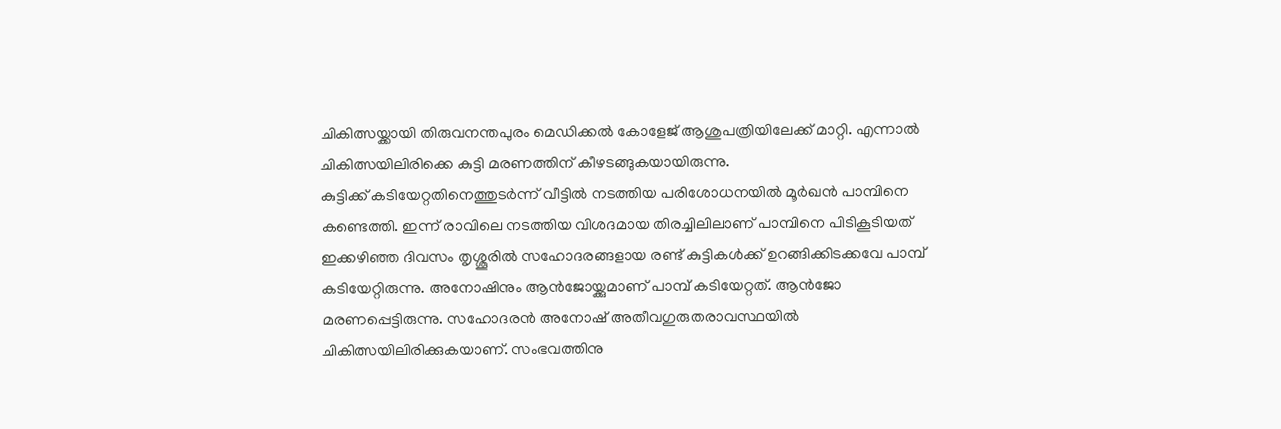ചികിത്സയ്ക്കായി തിരുവനന്തപുരം മെഡിക്കൽ കോളേജ് ആശുപത്രിയിലേക്ക് മാറ്റി. എന്നാൽ ചികിത്സയിലിരിക്കെ കുട്ടി മരണത്തിന് കീഴടങ്ങുകയായിരുന്നു.
കുട്ടിക്ക് കടിയേറ്റതിനെത്തുടർന്ന് വീട്ടിൽ നടത്തിയ പരിശോധനയിൽ മൂർഖൻ പാമ്പിനെ കണ്ടെത്തി. ഇന്ന് രാവിലെ നടത്തിയ വിശദമായ തിരച്ചിലിലാണ് പാമ്പിനെ പിടികൂടിയത്
ഇക്കഴിഞ്ഞ ദിവസം തൃശ്ശൂരിൽ സഹോദരങ്ങളായ രണ്ട് കുട്ടികൾക്ക് ഉറങ്ങിക്കിടക്കവേ പാമ്പ് കടിയേറ്റിരുന്നു. അനോഷിനും ആൻജോയ്ക്കുമാണ് പാമ്പ് കടിയേറ്റത്. ആൻജോ മരണപ്പെട്ടിരുന്നു. സഹോദരൻ അനോഷ് അതീവഗുരുതരാവസ്ഥയിൽ ചികിത്സയിലിരിക്കുകയാണ്. സംഭവത്തിനു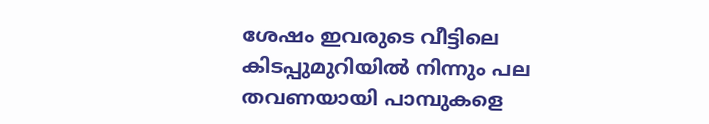ശേഷം ഇവരുടെ വീട്ടിലെ കിടപ്പുമുറിയിൽ നിന്നും പല തവണയായി പാമ്പുകളെ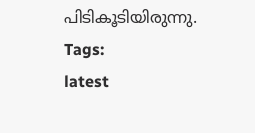പിടികൂടിയിരുന്നു.
Tags:
latest